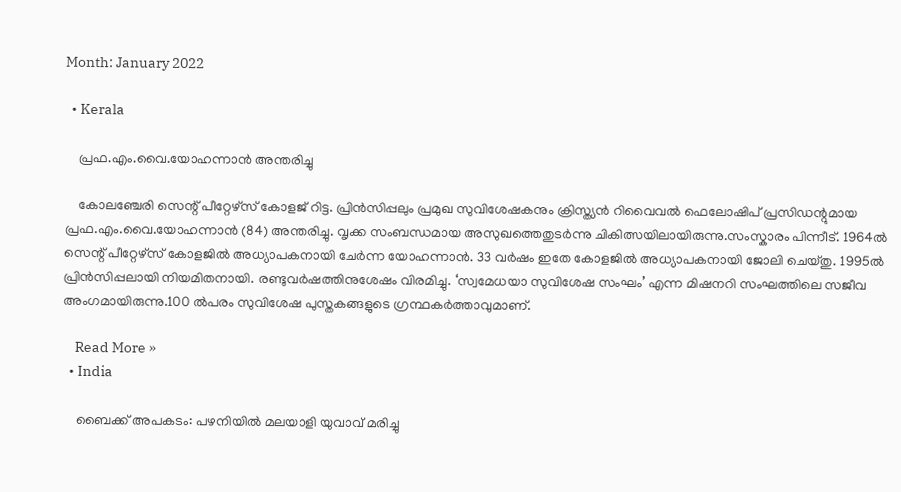Month: January 2022

  • Kerala

    പ്രഫ.എം.വൈ.യോഹന്നാൻ അന്തരിച്ചു

    കോലഞ്ചേരി സെന്റ് പീറ്റേഴ്സ് കോളജ് റിട്ട. പ്രിൻസിപ്പലും പ്രമുഖ സുവിശേഷകനും ക്രിസ്ത്യൻ റിവൈവൽ ഫെലോഷിപ് പ്രസിഡന്റുമായ പ്രഫ.എം.വൈ.യോഹന്നാൻ (84) അന്തരിച്ചു. വൃക്ക സംബന്ധമായ അസുഖത്തെതുടർന്നു ചികിത്സയിലായിരുന്നു.സംസ്കാരം പിന്നീട്. 1964ൽ സെന്റ് പീറ്റേഴ്സ് കോളജിൽ അധ്യാപകനായി ചേർന്ന യോഹന്നാൻ. 33 വർഷം ഇതേ കോളജിൽ അധ്യാപകനായി ജോലി ചെയ്തു. 1995ൽ പ്രിൻസിപ്പലായി നിയമിതനായി. രണ്ടുവർഷത്തിനുശേഷം വിരമിച്ചു. ‘സ്വമേധയാ സുവിശേഷ സംഘം’ എന്ന മിഷനറി സംഘത്തിലെ സജീവ അംഗമായിരുന്നു.100 ൽപരം സുവിശേഷ പുസ്തകങ്ങളുടെ ഗ്രന്ഥകർത്താവുമാണ്.

    Read More »
  • India

    ബൈക്ക് അപകടം: പഴനിയിൽ മലയാളി യുവാവ് മരിച്ചു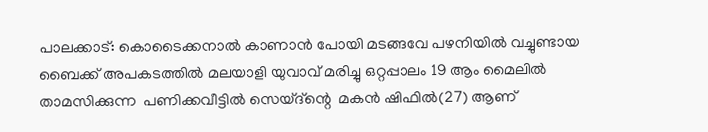പാലക്കാട്: കൊടൈക്കനാൽ കാണാൻ പോയി മടങ്ങവേ പഴനിയിൽ വച്ചുണ്ടായ ബൈക്ക് അപകടത്തിൽ മലയാളി യുവാവ് മരിച്ചു ഒറ്റപ്പാലം 19 ആം മൈലിൽ താമസിക്കുന്ന  പണിക്കവീട്ടിൽ സെയ്ദ്ന്റെ  മകൻ ഷിഫിൽ(27) ആണ്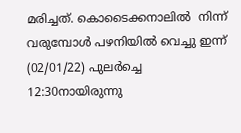മരിച്ചത്. കൊടൈക്കനാലിൽ  നിന്ന് വരുമ്പോൾ പഴനിയിൽ വെച്ചു ഇന്ന് (02/01/22) പുലർച്ചെ 12:30നായിരുന്നു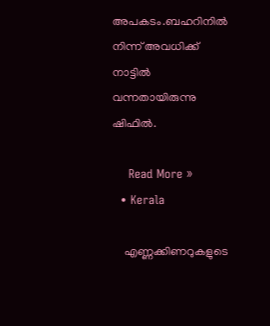അപകടം.ബഹറിനിൽ നിന്ന് അവധിക്ക് നാട്ടിൽ വന്നതായിരുന്നു ഷിഫിൽ.

    Read More »
  • Kerala

    എണ്ണക്കിണറുകളുടെ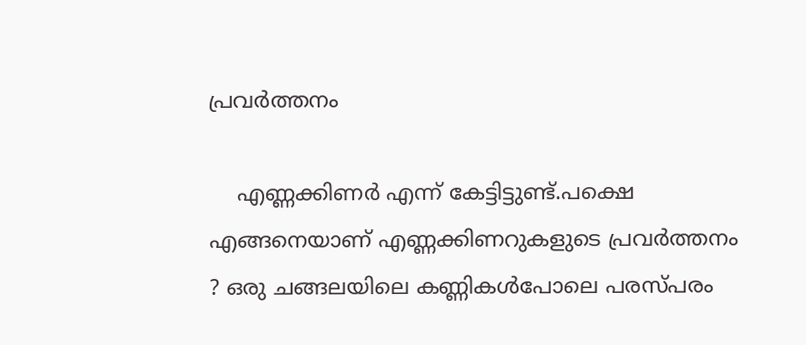പ്രവർത്തനം

    എണ്ണക്കിണർ എന്ന് കേട്ടിട്ടുണ്ട്.പക്ഷെ എങ്ങനെയാണ് എണ്ണക്കിണറുകളുടെ പ്രവർത്തനം ? ഒരു ചങ്ങലയിലെ കണ്ണികൾപോലെ പരസ്പരം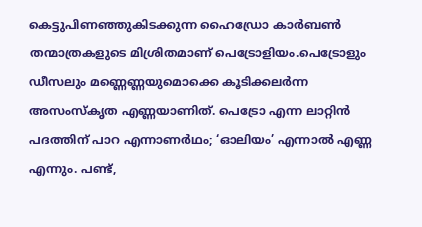കെട്ടുപിണഞ്ഞുകിടക്കുന്ന ഹൈഡ്രോ കാർബൺ തന്മാത്രകളുടെ മിശ്രിതമാണ് പെട്രോളിയം.പെട്രോളും ഡീസലും മണ്ണെണ്ണയുമൊക്കെ കൂടിക്കലർന്ന അസംസ്കൃത എണ്ണയാണിത്. പെട്രോ എന്ന ലാറ്റിൻ പദത്തിന് പാറ എന്നാണർഥം; ‘ഓലിയം’ എന്നാൽ എണ്ണ എന്നും. പണ്ട്,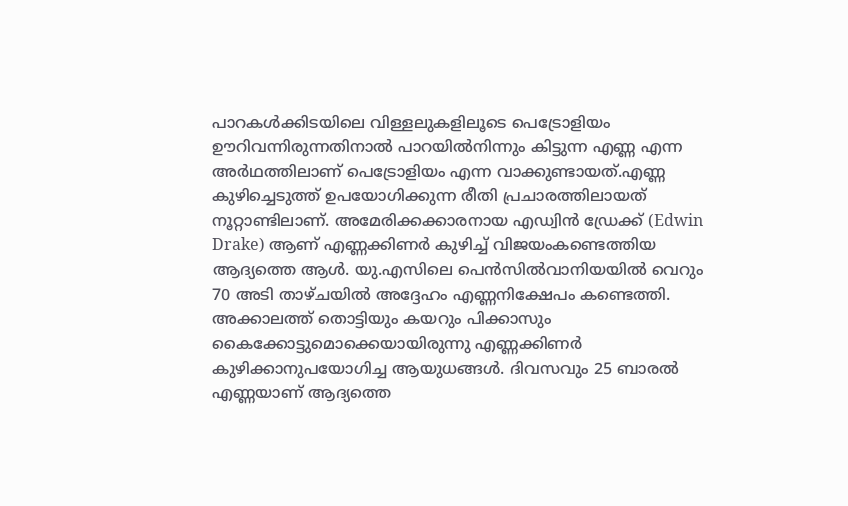പാറകൾക്കിടയിലെ വിള്ളലുകളിലൂടെ പെട്രോളിയം ഊറിവന്നിരുന്നതിനാൽ പാറയിൽനിന്നും കിട്ടുന്ന എണ്ണ എന്ന അർഥത്തിലാണ് പെട്രോളിയം എന്ന വാക്കുണ്ടായത്.എണ്ണ കുഴിച്ചെടുത്ത് ഉപയോഗിക്കുന്ന രീതി പ്രചാരത്തിലായത് നൂറ്റാണ്ടിലാണ്. അമേരിക്കക്കാരനായ എഡ്വിൻ ഡ്രേക്ക് (Edwin Drake) ആണ് എണ്ണക്കിണർ കുഴിച്ച് വിജയംകണ്ടെത്തിയ ആദ്യത്തെ ആൾ. യു.എസിലെ പെൻസിൽവാനിയയിൽ വെറും 70 അടി താഴ്ചയിൽ അദ്ദേഹം എണ്ണനിക്ഷേപം കണ്ടെത്തി. അക്കാലത്ത് തൊട്ടിയും കയറും പിക്കാസും കൈക്കോട്ടുമൊക്കെയായിരുന്നു എണ്ണക്കിണർ കുഴിക്കാനുപയോഗിച്ച ആയുധങ്ങൾ. ദിവസവും 25 ബാരൽ എണ്ണയാണ് ആദ്യത്തെ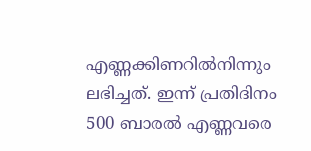എണ്ണക്കിണറിൽനിന്നും ലഭിച്ചത്. ഇന്ന് പ്രതിദിനം 500 ബാരൽ എണ്ണവരെ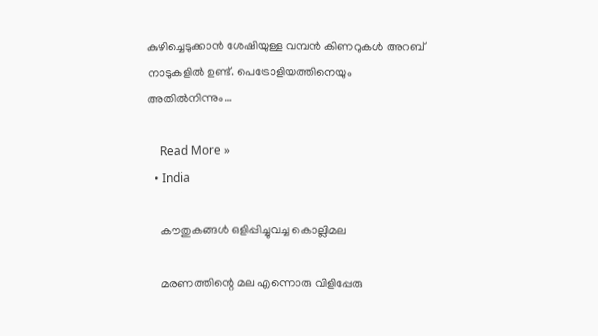കുഴിച്ചെടുക്കാൻ ശേഷിയുള്ള വമ്പൻ കിണറുകൾ അറബ് നാടുകളിൽ ഉണ്ട്. പെട്രോളിയത്തിനെയും അതിൽനിന്നും…

    Read More »
  • India

    കൗതുകങ്ങൾ ഒളിപ്പിച്ചുവച്ച കൊല്ലിമല

    മരണത്തിന്റെ മല എന്നൊരു വിളിപ്പേരു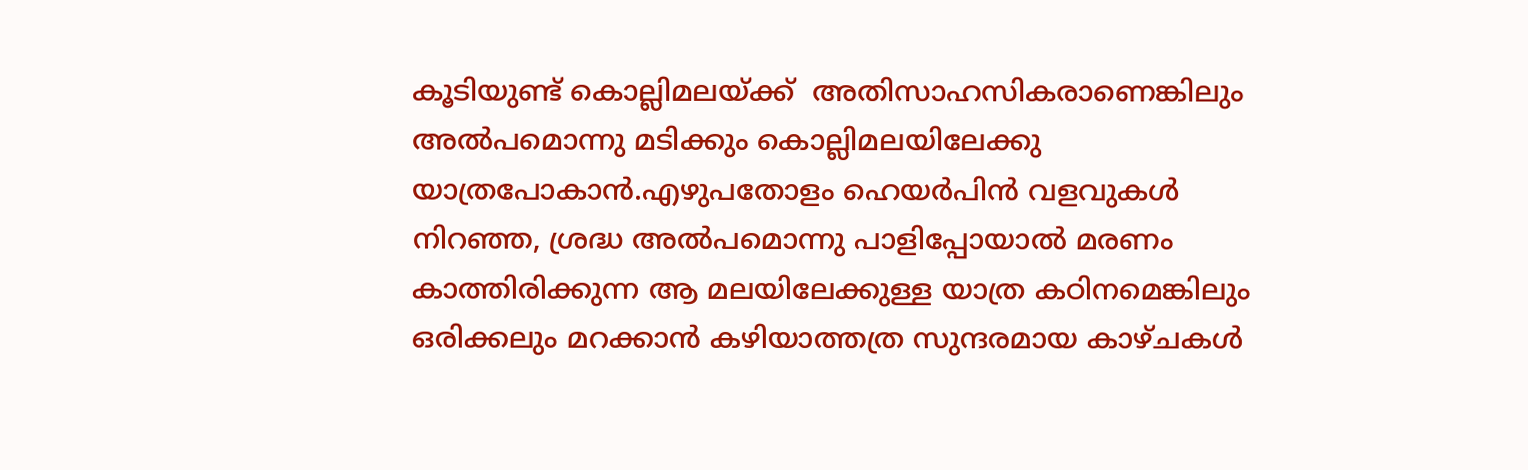കൂടിയുണ്ട് കൊല്ലിമലയ്ക്ക്  അതിസാഹസികരാണെങ്കിലും അൽപമൊന്നു മടിക്കും കൊല്ലിമലയിലേക്കു യാത്രപോകാൻ.എഴുപതോളം ഹെയർപിൻ വളവുകൾ നിറഞ്ഞ, ശ്രദ്ധ അൽപമൊന്നു പാളിപ്പോയാൽ മരണം കാത്തിരിക്കുന്ന ആ മലയിലേക്കുള്ള യാത്ര കഠിനമെങ്കിലും ഒരിക്കലും മറക്കാൻ കഴിയാത്തത്ര സുന്ദരമായ കാഴ്ചകൾ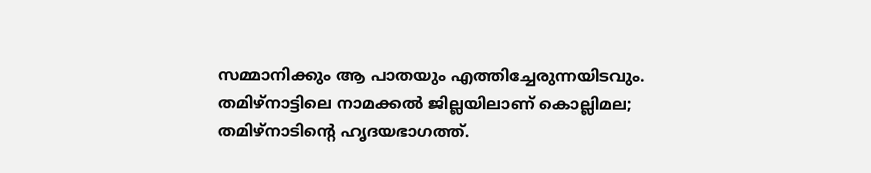സമ്മാനിക്കും ആ പാതയും എത്തിച്ചേരുന്നയിടവും. തമിഴ്‌നാട്ടിലെ നാമക്കൽ ജില്ലയിലാണ് കൊല്ലിമല‌; തമിഴ്‌നാടിന്റെ ഹൃദയഭാഗത്ത്.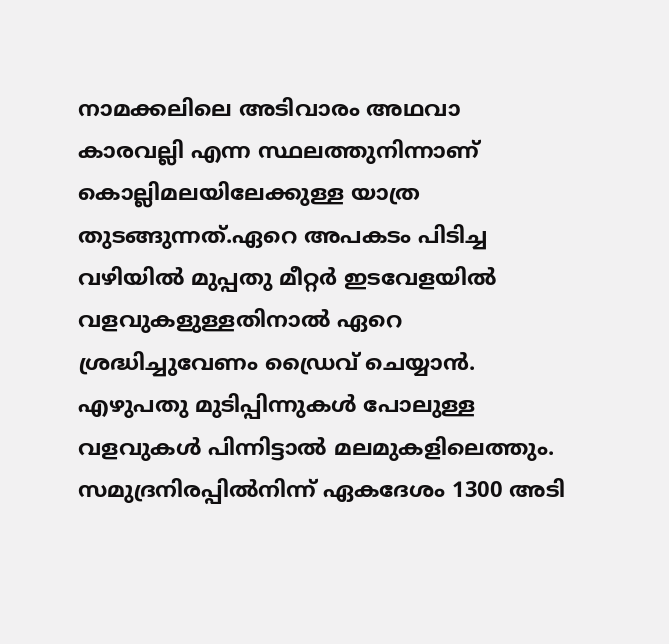നാമക്കലിലെ അടിവാരം അഥവാ കാരവല്ലി എന്ന സ്ഥലത്തുനിന്നാണ് കൊല്ലിമലയിലേക്കുള്ള യാത്ര തുടങ്ങുന്നത്.ഏറെ അപകടം പിടിച്ച വഴിയിൽ മുപ്പതു മീറ്റർ ഇടവേളയിൽ വളവുകളുള്ളതിനാൽ ഏറെ ശ്രദ്ധിച്ചുവേണം ഡ്രൈവ് ചെയ്യാൻ. എഴുപതു മുടിപ്പിന്നുകൾ പോലുള്ള വളവുകൾ പിന്നിട്ടാൽ മലമുകളിലെത്തും. സമുദ്രനിരപ്പിൽനിന്ന് ഏകദേശം 1300 അടി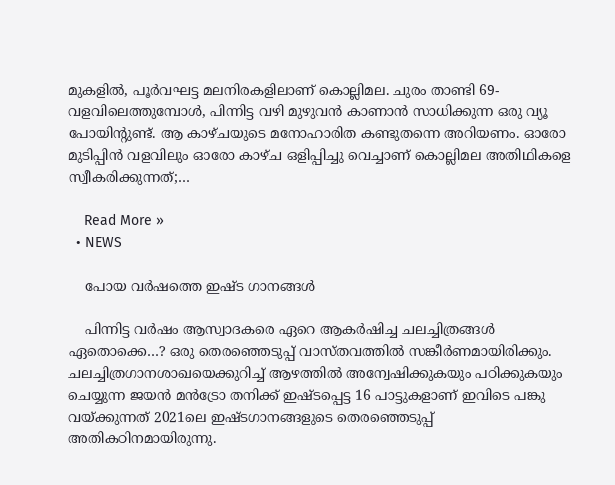മുകളിൽ, പൂർവഘട്ട മലനിരകളിലാണ് കൊല്ലിമല. ചുരം താണ്ടി 69- വളവിലെത്തുമ്പോൾ, പിന്നിട്ട വഴി മുഴുവൻ കാണാൻ സാധിക്കുന്ന ഒരു വ്യൂ പോയിന്റുണ്ട്. ആ കാഴ്ചയുടെ മനോഹാരിത കണ്ടുതന്നെ അറിയണം. ഓരോ മുടിപ്പിൻ വളവിലും ഓരോ കാഴ്ച ഒളിപ്പിച്ചു വെച്ചാണ് കൊല്ലിമല അതിഥികളെ സ്വീകരിക്കുന്നത്;…

    Read More »
  • NEWS

    പോയ വർഷത്തെ ഇഷ്ട ഗാനങ്ങൾ

    പിന്നിട്ട വർഷം ആസ്വാദകരെ ഏറെ ആകർഷിച്ച ചലച്ചിത്രങ്ങൾ ഏതൊക്കെ…? ഒരു തെരഞ്ഞെടുപ്പ് വാസ്തവത്തിൽ സങ്കീർണമായിരിക്കും. ചലച്ചിത്രഗാനശാഖയെക്കുറിച്ച് ആഴത്തിൽ അന്വേഷിക്കുകയും പഠിക്കുകയും ചെയ്യുന്ന ജയൻ മൻട്രോ തനിക്ക് ഇഷ്ടപ്പെട്ട 16 പാട്ടുകളാണ് ഇവിടെ പങ്കു വയ്ക്കുന്നത് 2021ലെ ഇഷ്ടഗാനങ്ങളുടെ തെരഞ്ഞെടുപ്പ് അതികഠിനമായിരുന്നു.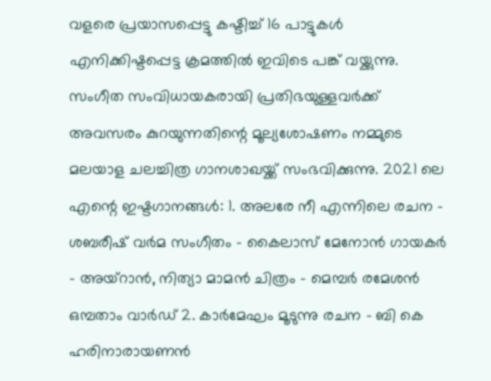വളരെ പ്രയാസപ്പെട്ടു കഷ്ടിച്ച് 16 പാട്ടുകൾ എനിക്കിഷ്ടപ്പെട്ട ക്രമത്തിൽ ഇവിടെ പങ്ക് വയ്ക്കുന്നു. സംഗീത സംവിധായകരായി പ്രതിഭയുള്ളവർക്ക് അവസരം കുറയുന്നതിന്റെ മൂല്യശോഷണം നമ്മുടെ മലയാള ചലച്ചിത്ര ഗാനശാഖയ്ക്ക് സംഭവിക്കുന്നു. 2021 ലെ എന്റെ ഇഷ്ടഗാനങ്ങൾ: 1. അലരേ നീ എന്നിലെ രചന – ശബരീഷ് വർമ സംഗീതം – കൈലാസ് മേനോൻ ഗായകർ – അയ്റാൻ, നിത്യാ മാമൻ ചിത്രം – മെമ്പർ രമേശൻ ഒമ്പതാം വാർഡ് 2. കാർമേഘം മൂടുന്നു രചന – ബി കെ ഹരിനാരായണൻ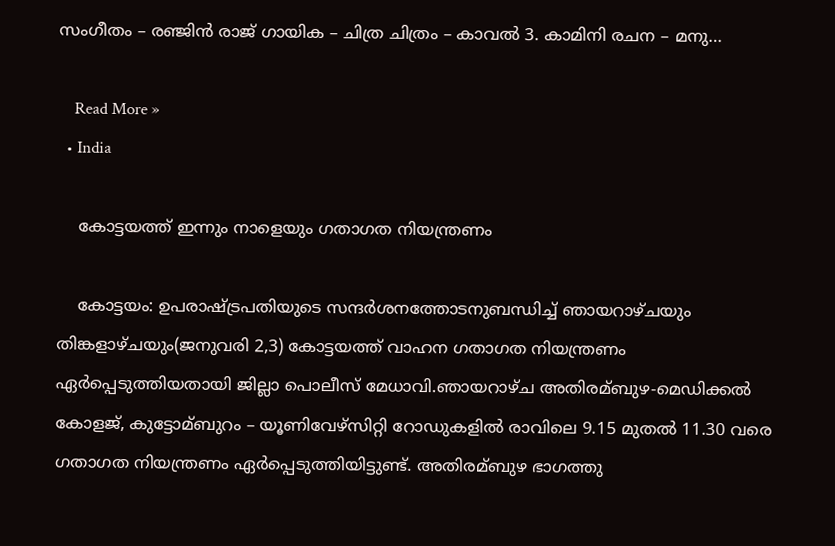സംഗീതം – രഞ്ജിൻ രാജ് ഗായിക – ചിത്ര ചിത്രം – കാവൽ 3. കാമിനി രചന – മനു…

    Read More »
  • India

    കോട്ടയത്ത് ഇന്നും നാളെയും ഗതാഗത നിയന്ത്രണം

    കോട്ടയം: ഉപരാഷ്ട്രപതിയുടെ സന്ദര്‍ശനത്തോടനുബന്ധിച്ച്‌ ഞായറാഴ്ചയും തിങ്കളാഴ്ചയും(ജനുവരി 2,3) കോട്ടയത്ത് വാഹന ഗതാഗത നിയന്ത്രണം ഏര്‍പ്പെടുത്തിയതായി ജില്ലാ പൊലീസ് മേധാവി.ഞായറാഴ്ച അതിരമ്ബുഴ-മെഡിക്കല്‍ കോളജ്, കുട്ടോമ്ബുറം – യൂണിവേഴ്സിറ്റി റോഡുകളില്‍ രാവിലെ 9.15 മുതല്‍ 11.30 വരെ ഗതാഗത നിയന്ത്രണം ഏര്‍പ്പെടുത്തിയിട്ടുണ്ട്. അതിരമ്ബുഴ ഭാഗത്തു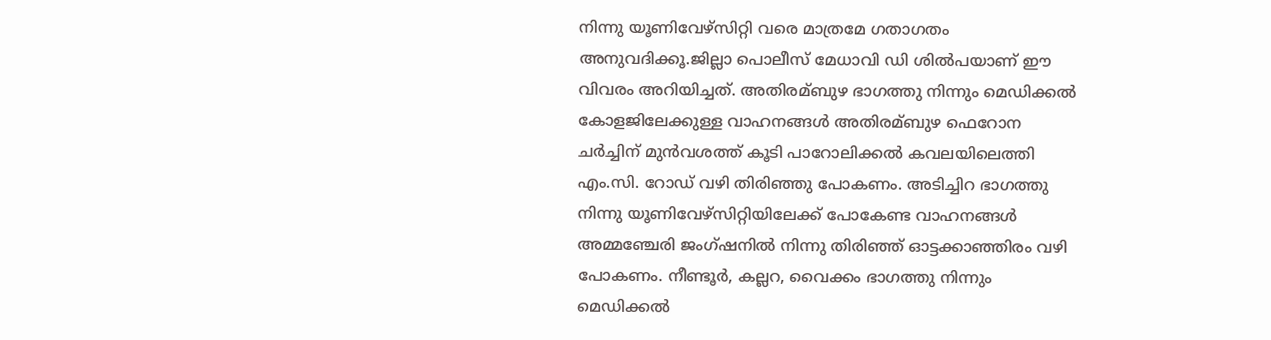നിന്നു യൂണിവേഴ്സിറ്റി വരെ മാത്രമേ ഗതാഗതം അനുവദിക്കൂ.ജില്ലാ പൊലീസ് മേധാവി ഡി ശില്‍പയാണ് ഈ വിവരം അറിയിച്ചത്. അതിരമ്ബുഴ ഭാഗത്തു നിന്നും മെഡിക്കല്‍ കോളജിലേക്കുള്ള വാഹനങ്ങള്‍ അതിരമ്ബുഴ ഫെറോന ചര്‍ച്ചിന് മുന്‍വശത്ത് കൂടി പാറോലിക്കല്‍ കവലയിലെത്തി എം.സി. റോഡ് വഴി തിരിഞ്ഞു പോകണം. അടിച്ചിറ ഭാഗത്തു നിന്നു യൂണിവേഴ്സിറ്റിയിലേക്ക് പോകേണ്ട വാഹനങ്ങൾ അമ്മഞ്ചേരി ജംഗ്ഷനില്‍ നിന്നു തിരിഞ്ഞ് ഓട്ടക്കാഞ്ഞിരം വഴി പോകണം. നീണ്ടൂര്‍, കല്ലറ, വൈക്കം ഭാഗത്തു നിന്നും മെഡിക്കല്‍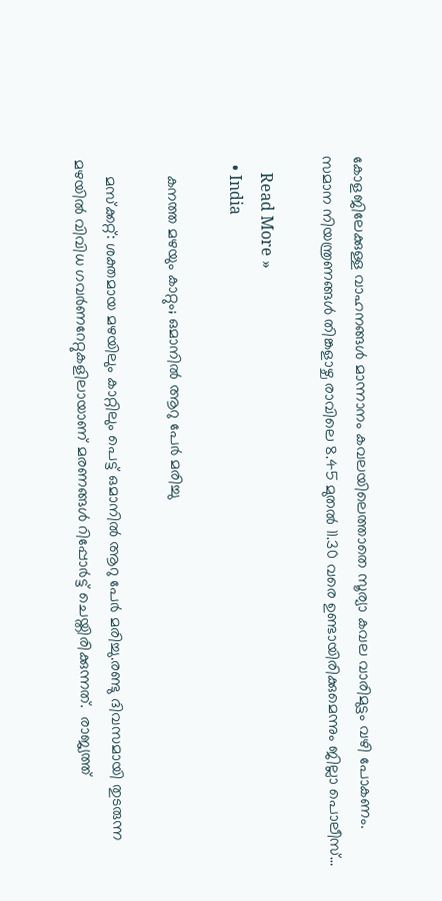കോളജിലേക്കുള്ള വാഹനങ്ങള്‍ മാന്നാനം കവലയിലെത്താതെ സൂര്യാ കവല വാരിമുട്ടം വഴി പോകണം. സമാന നിയന്ത്രണങ്ങള്‍ തിങ്കളാഴ്ച രാവിലെ 8.45 മുതല്‍ 11.30 വരെ ഉണ്ടായിരിക്കുമെന്നും ജില്ലാ പൊലീസ്…

    Read More »
  • India

    കനത്ത മഴയും കാറ്റും; ഒമാനിൽ ആറു പേർ മരിച്ചു

    മസ്ക്കറ്റ്: ശക്തമായ മഴയിലും കാറ്റിലും പെട്ട് ഒമാനിൽ ആറു പേര്‍ മരിച്ചു.രണ്ടു ദിവസമായി തുടരുന്ന മഴയിൽ വിവിധ ഗവര്‍ണറേറ്റുകളിലായാണ് മരണങ്ങള്‍ റിപ്പോര്‍ട്ട് ചെയ്തിരിക്കുന്നത്.  രാജ്യത്ത്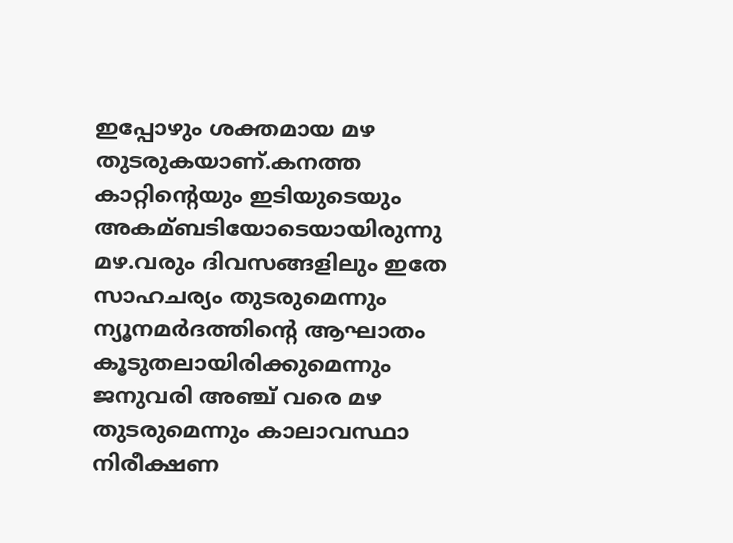ഇപ്പോഴും ശക്തമായ മഴ തുടരുകയാണ്.കനത്ത കാറ്റിന്റെയും ഇടിയുടെയും അകമ്ബടിയോടെയായിരുന്നു മഴ.വരും ദിവസങ്ങളിലും ഇതേ സാഹചര്യം തുടരുമെന്നും ന്യൂനമര്‍ദത്തിന്റെ ആഘാതം കൂടുതലായിരിക്കുമെന്നും ജനുവരി അഞ്ച് വരെ മഴ തുടരുമെന്നും കാലാവസ്ഥാ നിരീക്ഷണ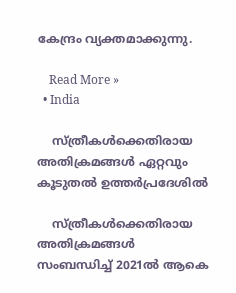കേന്ദ്രം വ്യക്തമാക്കുന്നു.

    Read More »
  • India

    സ്ത്രീകള്‍ക്കെതിരായ അതിക്രമങ്ങള്‍ ഏറ്റവും കൂടുതൽ ഉത്തർപ്രദേശിൽ

    സ്ത്രീകള്‍ക്കെതിരായ അതിക്രമങ്ങള്‍  സംബന്ധിച്ച് 2021ല്‍ ആകെ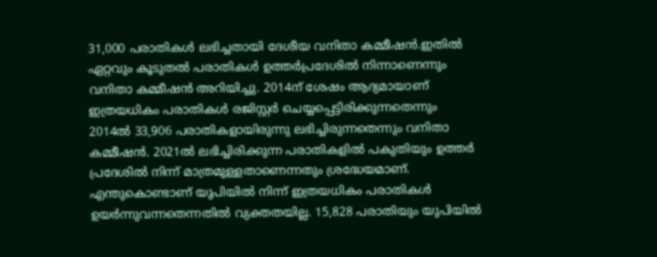31,000 പരാതികള്‍ ലഭിച്ചതായി ദേശീയ വനിതാ കമ്മീഷന്‍.ഇതിൽ ഏറ്റവും കൂടുതൽ പരാതികൾ ഉത്തർപ്രദേശിൽ നിന്നാണെന്നും വനിതാ കമ്മീഷൻ അറിയിച്ചു. 2014ന് ശേഷം ആദ്യമായാണ് ഇത്രയധികം പരാതികള്‍ രജിസ്റ്റര്‍ ചെയ്യപ്പെട്ടിരിക്കുന്നതെന്നും 2014ല്‍ 33,906 പരാതികളായിരുന്നു ലഭിച്ചിരുന്നതെന്നും വനിതാ കമ്മീഷൻ. 2021ല്‍ ലഭിച്ചിരിക്കുന്ന പരാതികളില്‍ പകുതിയും ഉത്തര്‍ പ്രദേശില്‍ നിന്ന് മാത്രമുള്ളതാണെന്നതും ശ്രദ്ധേയമാണ്. എന്തുകൊണ്ടാണ് യുപിയില്‍ നിന്ന് ഇത്രയധികം പരാതികള്‍ ഉയര്‍ന്നുവന്നതെന്നതില്‍ വ്യക്തതയില്ല. 15,828 പരാതിയും യുപിയില്‍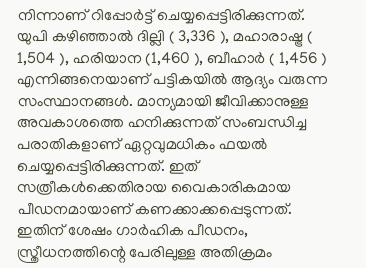നിന്നാണ് റിപ്പോര്‍ട്ട് ചെയ്യപ്പെട്ടിരിക്കുന്നത്. യുപി കഴിഞ്ഞാല്‍ ദില്ലി ( 3,336 ), മഹാരാഷ്ട്ര ( 1,504 ), ഹരിയാന (1,460 ), ബീഹാര്‍ ( 1,456 ) എന്നിങ്ങനെയാണ് പട്ടികയില്‍ ആദ്യം വരുന്ന സംസ്ഥാനങ്ങള്‍. മാന്യമായി ജീവിക്കാനുള്ള അവകാശത്തെ ഹനിക്കുന്നത് സംബന്ധിച്ച പരാതികളാണ് ഏറ്റവുമധികം ഫയല്‍ ചെയ്യപ്പെട്ടിരിക്കുന്നത്. ഇത് സത്രീകള്‍ക്കെതിരായ വൈകാരികമായ പീഡനമായാണ് കണക്കാക്കപ്പെടുന്നത്. ഇതിന് ശേഷം ഗാര്‍ഹിക പീഡനം, സ്ത്രീധനത്തിന്റെ പേരിലുള്ള അതിക്രമം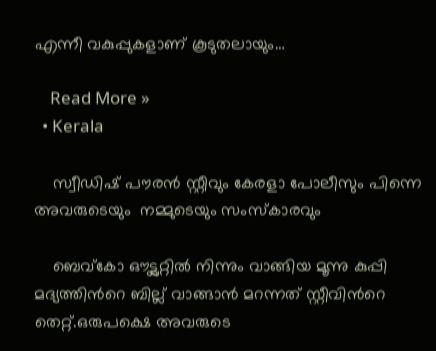എന്നീ വകുപ്പുകളാണ് കൂടുതലായും…

    Read More »
  • Kerala

    സ്വീഡിഷ് പൗരന്‍ സ്റ്റീവും കേരളാ പോലീസും പിന്നെ അവരുടെയും  നമ്മുടെയും സംസ്കാരവും

    ബെവ്കോ ഔട്ട്ലറ്റില്‍ നിന്നും വാങ്ങിയ മൂന്നു കുപ്പി മദ്യത്തിന്‍റെ ബില്ല് വാങ്ങാന്‍ മറന്നത് സ്റ്റീവിന്‍റെ തെറ്റ്.ഒരുപക്ഷെ അവരുടെ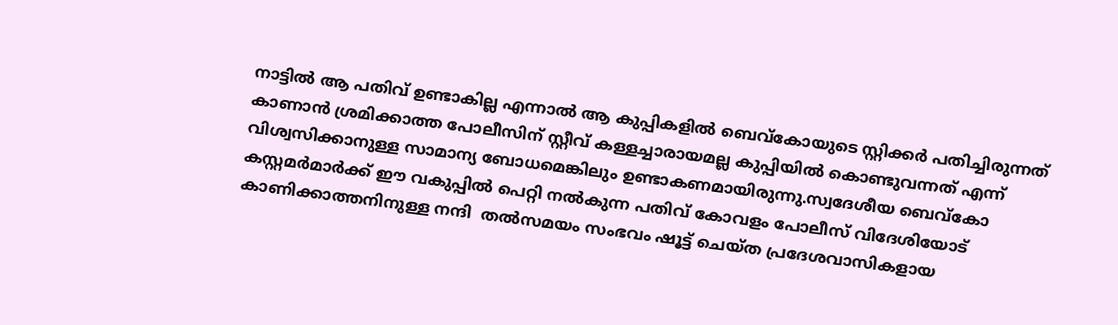നാട്ടിൽ ആ പതിവ് ഉണ്ടാകില്ല എന്നാല്‍ ആ കുപ്പികളില്‍ ബെവ്കോയുടെ സ്റ്റിക്കര്‍ പതിച്ചിരുന്നത് കാണാന്‍ ശ്രമിക്കാത്ത പോലീസിന് സ്റ്റീവ് കള്ളച്ചാരായമല്ല കുപ്പിയില്‍ കൊണ്ടുവന്നത് എന്ന് വിശ്വസിക്കാനുള്ള സാമാന്യ ബോധമെങ്കിലും ഉണ്ടാകണമായിരുന്നു.സ്വദേശീയ ബെവ്കോ കസ്റ്റമര്‍മാര്‍ക്ക് ഈ വകുപ്പില്‍ പെറ്റി നല്‍കുന്ന പതിവ് കോവളം പോലീസ് വിദേശിയോട്  കാണിക്കാത്തനിനുള്ള നന്ദി  തല്‍സമയം സംഭവം ഷൂട്ട് ചെയ്ത പ്രദേശവാസികളായ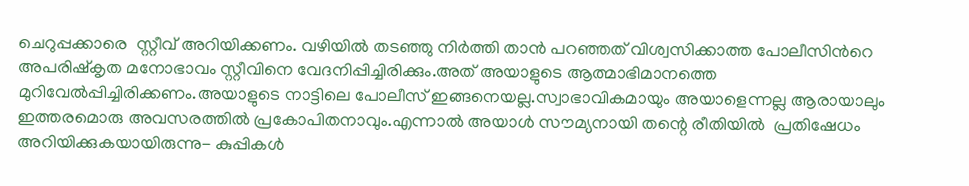ചെറുപ്പക്കാരെ  സ്റ്റീവ് അറിയിക്കണം. വഴിയില്‍ തടഞ്ഞു നിര്‍ത്തി താന്‍ പറഞ്ഞത് വിശ്വസിക്കാത്ത പോലീസിന്‍റെ അപരിഷ്കൃത മനോഭാവം സ്റ്റീവിനെ വേദനിപ്പിച്ചിരിക്കും.അത് അയാളുടെ ആത്മാഭിമാനത്തെ മുറിവേല്‍പ്പിച്ചിരിക്കണം.അയാളുടെ നാട്ടിലെ പോലീസ് ഇങ്ങനെയല്ല.സ്വാഭാവികമായും അയാളെന്നല്ല ആരായാലും ഇത്തരമൊരു അവസരത്തിൽ പ്രകോപിതനാവും.എന്നാല്‍ അയാൾ സൗമ്യനായി തന്റെ രീതിയില്‍  പ്രതിഷേധം അറിയിക്കുകയായിരുന്നു- കുപ്പികള്‍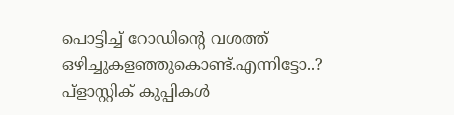പൊട്ടിച്ച് റോഡിന്‍റെ വശത്ത് ഒഴിച്ചുകളഞ്ഞുകൊണ്ട്.എന്നിട്ടോ..? പ്ളാസ്റ്റിക് കുപ്പികള്‍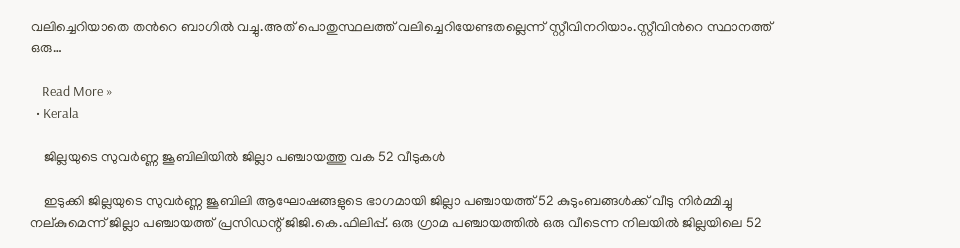വലിച്ചെറിയാതെ തന്‍റെ ബാഗില്‍ വച്ചു.അത് പൊതുസ്ഥലത്ത് വലിച്ചെറിയേണ്ടതല്ലെന്ന് സ്റ്റീവിനറിയാം.സ്റ്റീവിന്‍റെ സ്ഥാനത്ത് ഒരു…

    Read More »
  • Kerala

    ജില്ലയുടെ സുവര്‍ണ്ണ ജൂബിലിയില്‍ ജില്ലാ പഞ്ചായത്തു വക 52 വീടുകള്‍

    ഇടുക്കി ജില്ലയുടെ സുവര്‍ണ്ണ ജൂബിലി ആഘോഷങ്ങളുടെ ഭാഗമായി ജില്ലാ പഞ്ചായത്ത് 52 കുടുംബങ്ങള്‍ക്ക് വീടു നിര്‍മ്മിച്ചു നല്കുമെന്ന് ജില്ലാ പഞ്ചായത്ത് പ്രസിഡന്റ് ജിജി.കെ.ഫിലിപ്പ്. ഒരു ഗ്രാമ പഞ്ചായത്തില്‍ ഒരു വീടെന്ന നിലയില്‍ ജില്ലയിലെ 52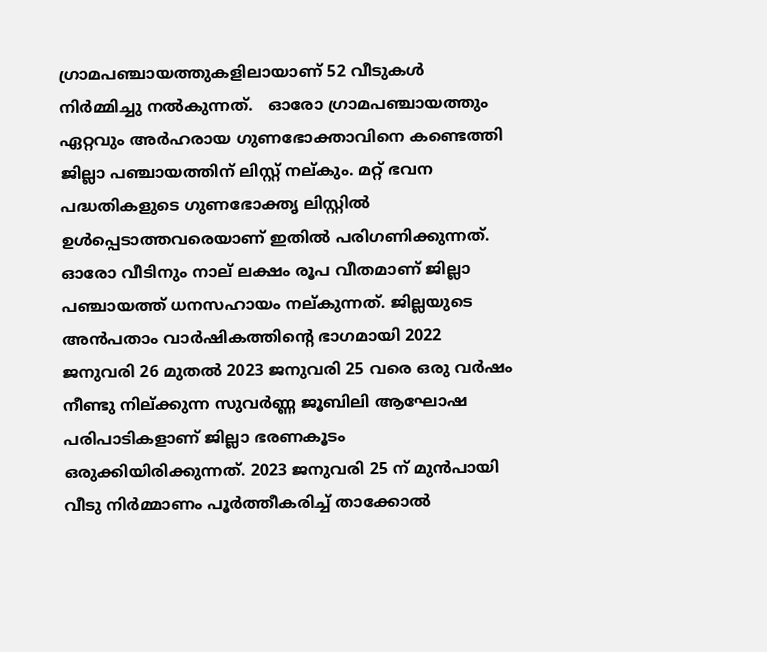ഗ്രാമപഞ്ചായത്തുകളിലായാണ് 52 വീടുകൾ നിർമ്മിച്ചു നല്‍കുന്നത്.   ഓരോ ഗ്രാമപഞ്ചായത്തും ഏറ്റവും അര്‍ഹരായ ഗുണഭോക്താവിനെ കണ്ടെത്തി ജില്ലാ പഞ്ചായത്തിന് ലിസ്റ്റ് നല്കും. മറ്റ് ഭവന പദ്ധതികളുടെ ഗുണഭോക്തൃ ലിസ്റ്റില്‍ ഉള്‍പ്പെടാത്തവരെയാണ് ഇതില്‍ പരിഗണിക്കുന്നത്. ഓരോ വീടിനും നാല് ലക്ഷം രൂപ വീതമാണ് ജില്ലാ പഞ്ചായത്ത് ധനസഹായം നല്കുന്നത്. ജില്ലയുടെ അന്‍പതാം വാര്‍ഷികത്തിന്റെ ഭാഗമായി 2022 ജനുവരി 26 മുതല്‍ 2023 ജനുവരി 25 വരെ ഒരു വര്‍ഷം നീണ്ടു നില്ക്കുന്ന സുവര്‍ണ്ണ ജൂബിലി ആഘോഷ പരിപാടികളാണ് ജില്ലാ ഭരണകൂടം ഒരുക്കിയിരിക്കുന്നത്. 2023 ജനുവരി 25 ന് മുന്‍പായി വീടു നിര്‍മ്മാണം പൂര്‍ത്തീകരിച്ച് താക്കോല്‍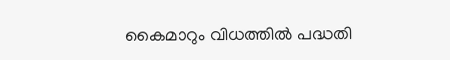കൈമാറും വിധത്തില്‍ പദ്ധതി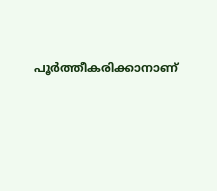പൂര്‍ത്തീകരിക്കാനാണ്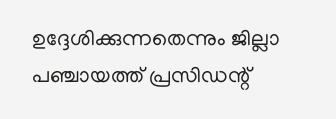ഉദ്ദേശിക്കുന്നതെന്നും ജില്ലാ പഞ്ചായത്ത് പ്രസിഡന്റ്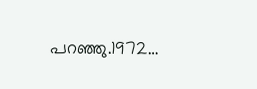പറഞ്ഞു.1972…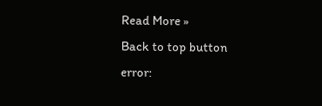Read More »
Back to top button
error: